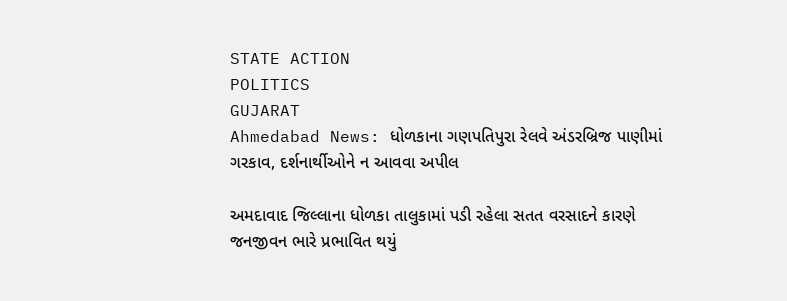STATE ACTION
POLITICS
GUJARAT
Ahmedabad News: ધોળકાના ગણપતિપુરા રેલવે અંડરબ્રિજ પાણીમાં ગરકાવ, દર્શનાર્થીઓને ન આવવા અપીલ

અમદાવાદ જિલ્લાના ધોળકા તાલુકામાં પડી રહેલા સતત વરસાદને કારણે જનજીવન ભારે પ્રભાવિત થયું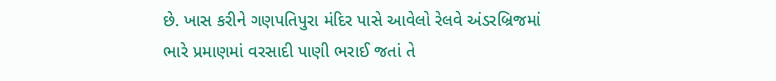છે. ખાસ કરીને ગણપતિપુરા મંદિર પાસે આવેલો રેલવે અંડરબ્રિજમાં ભારે પ્રમાણમાં વરસાદી પાણી ભરાઈ જતાં તે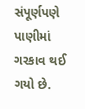સંપૂર્ણપણે પાણીમાં ગરકાવ થઈ ગયો છે.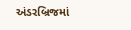અંડરબ્રિજમાં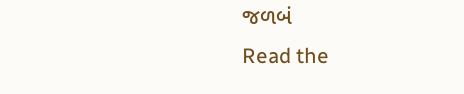જળબં
Read the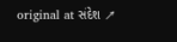original at સંદેશ ↗